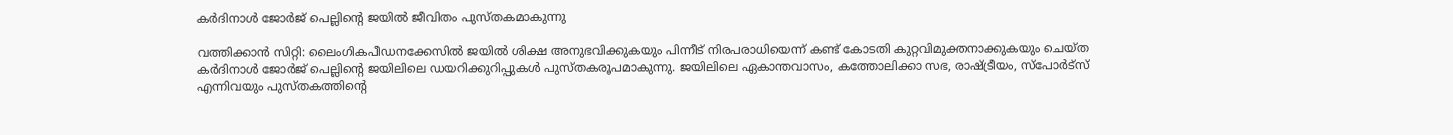കര്‍ദിനാള്‍ ജോര്‍ജ് പെല്ലിന്റെ ജയില്‍ ജീവിതം പുസ്തകമാകുന്നു

വത്തിക്കാന്‍ സിറ്റി: ലൈംഗികപീഡനക്കേസില്‍ ജയില്‍ ശിക്ഷ അനുഭവിക്കുകയും പിന്നീട് നിരപരാധിയെന്ന് കണ്ട് കോടതി കുറ്റവിമുക്തനാക്കുകയും ചെയ്ത കര്‍ദിനാള്‍ ജോര്‍ജ് പെല്ലിന്റെ ജയിലിലെ ഡയറിക്കുറിപ്പുകള്‍ പുസ്തകരൂപമാകുന്നു. ജയിലിലെ ഏകാന്തവാസം, കത്തോലിക്കാ സഭ, രാഷ്ട്രീയം, സ്‌പോര്‍ട്‌സ് എന്നിവയും പുസ്തകത്തിന്റെ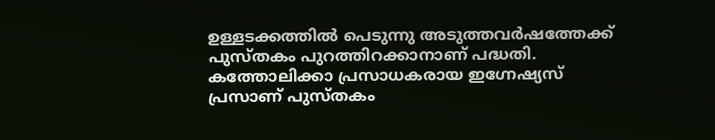ഉള്ളടക്കത്തില്‍ പെടുന്നു അടുത്തവര്‍ഷത്തേക്ക് പുസ്തകം പുറത്തിറക്കാനാണ് പദ്ധതി. കത്തോലിക്കാ പ്രസാധകരായ ഇഗ്നേഷ്യസ് പ്രസാണ് പുസ്തകം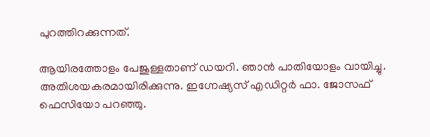പുറത്തിറക്കുന്നത്.

ആയിരത്തോളം പേജുള്ളതാണ് ഡയറി. ഞാന്‍ പാതിയോളം വായിച്ചു. അതിശയകരമായിരിക്കുന്നു. ഇഗ്നേഷ്യസ് എഡിറ്റര്‍ ഫാ. ജോസഫ് ഫെസിയോ പറഞ്ഞു.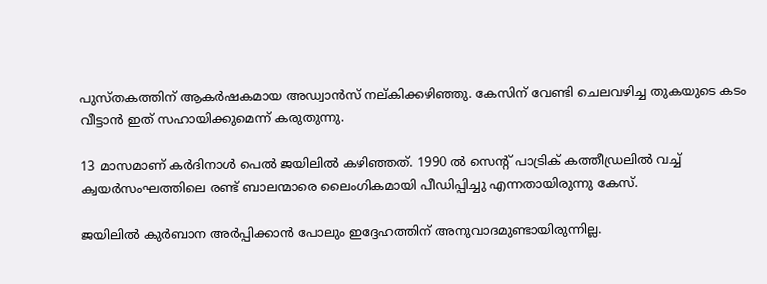പുസ്തകത്തിന് ആകര്‍ഷകമായ അഡ്വാന്‍സ് നല്കിക്കഴിഞ്ഞു. കേസിന് വേണ്ടി ചെലവഴിച്ച തുകയുടെ കടം വീട്ടാന്‍ ഇത് സഹായിക്കുമെന്ന് കരുതുന്നു.

13 മാസമാണ് കര്‍ദിനാള്‍ പെല്‍ ജയിലില്‍ കഴിഞ്ഞത്. 1990 ല്‍ സെന്റ് പാട്രിക് കത്തീഡ്രലില്‍ വച്ച് ക്വയര്‍സംഘത്തിലെ രണ്ട് ബാലന്മാരെ ലൈംഗികമായി പീഡിപ്പിച്ചു എന്നതായിരുന്നു കേസ്.

ജയിലില്‍ കുര്‍ബാന അര്‍പ്പിക്കാന്‍ പോലും ഇദ്ദേഹത്തിന് അനുവാദമുണ്ടായിരുന്നില്ല.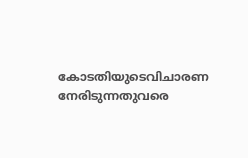കോടതിയുടെവിചാരണ നേരിടുന്നതുവരെ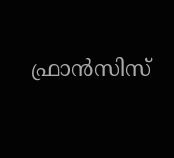ഫ്രാന്‍സിസ്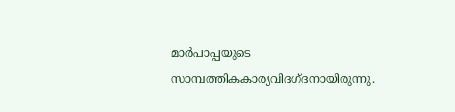മാര്‍പാപ്പയുടെ സാമ്പത്തികകാര്യവിദഗ്ദനായിരുന്നു.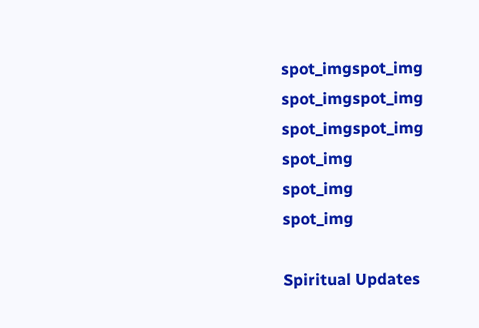spot_imgspot_img
spot_imgspot_img
spot_imgspot_img
spot_img
spot_img
spot_img

Spiritual Updates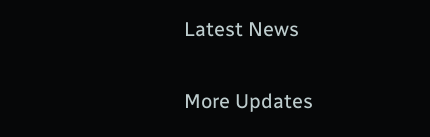Latest News

More Updates